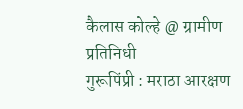कैलास कोल्हे @ ग्रामीण प्रतिनिधी
गुरूपिंप्री : मराठा आरक्षण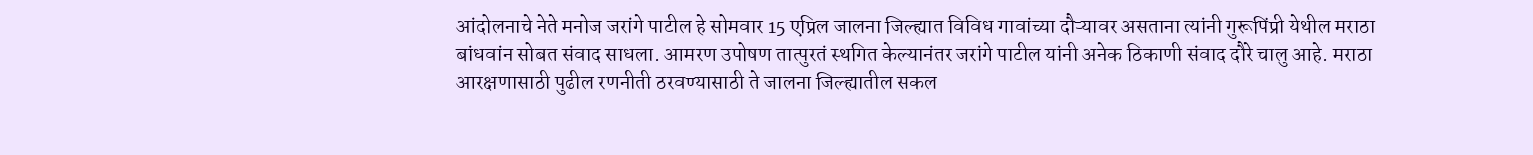आंदोलनाचे नेते मनोज जरांगे पाटील हे सोमवार 15 एप्रिल जालना जिल्ह्यात विविध गावांच्या दौऱ्यावर असताना त्यांनी गुरूपिंप्री येथील मराठा बांधवांन सोबत संवाद साधला. आमरण उपोषण तात्पुरतं स्थगित केल्यानंतर जरांगे पाटील यांनी अनेक ठिकाणी संवाद दौरे चालु आहे. मराठा आरक्षणासाठी पुढील रणनीती ठरवण्यासाठी ते जालना जिल्ह्यातील सकल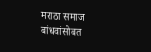मराठा समाज बांधवांसोबत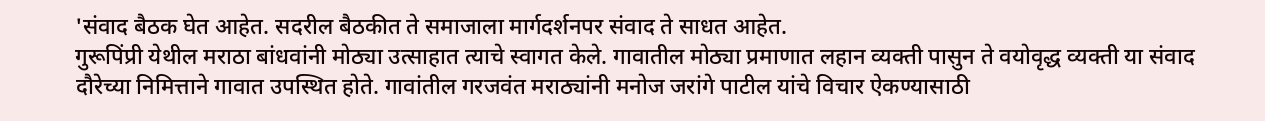'संवाद बैठक घेत आहेत. सदरील बैठकीत ते समाजाला मार्गदर्शनपर संवाद ते साधत आहेत.
गुरूपिंप्री येथील मराठा बांधवांनी मोठ्या उत्साहात त्याचे स्वागत केले. गावातील मोठ्या प्रमाणात लहान व्यक्ती पासुन ते वयोवृद्ध व्यक्ती या संवाद दौरेच्या निमित्ताने गावात उपस्थित होते. गावांतील गरजवंत मराठ्यांनी मनोज जरांगे पाटील यांचे विचार ऐकण्यासाठी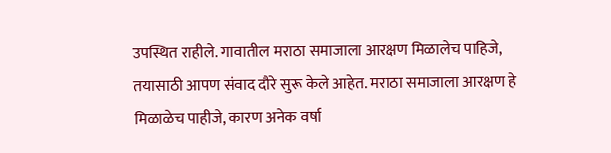उपस्थित राहीले. गावातील मराठा समाजाला आरक्षण मिळालेच पाहिजे, तयासाठी आपण संवाद दौरे सुरू केले आहेत. मराठा समाजाला आरक्षण हे मिळाळेच पाहीजे, कारण अनेक वर्षा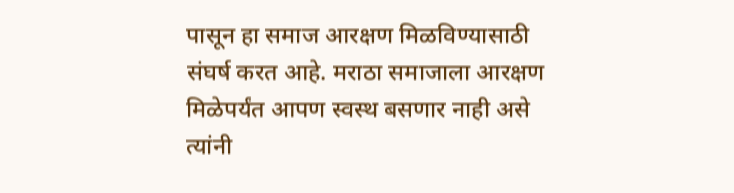पासून हा समाज आरक्षण मिळविण्यासाठी संघर्ष करत आहे. मराठा समाजाला आरक्षण मिळेपर्यंत आपण स्वस्थ बसणार नाही असे त्यांनी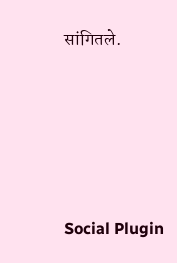सांगितले.





Social Plugin